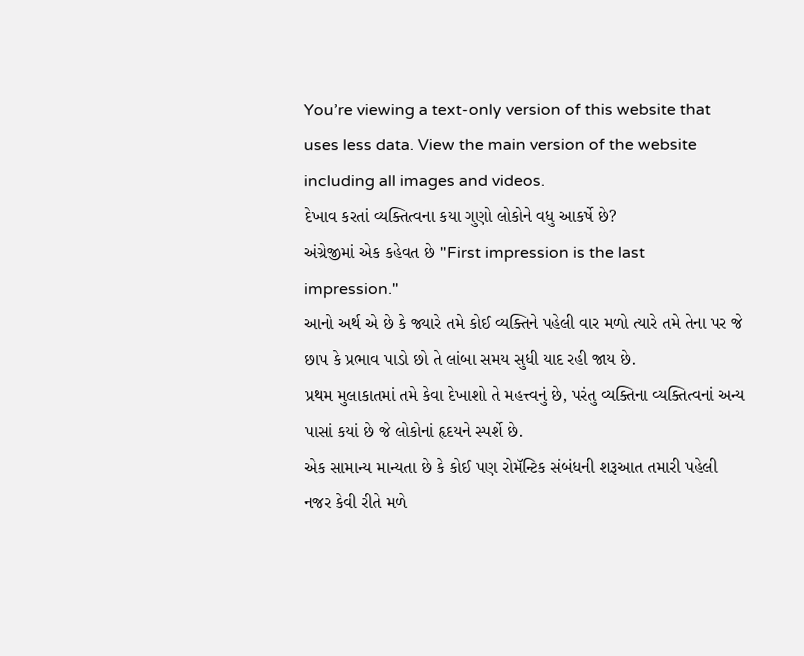You’re viewing a text-only version of this website that uses less data. View the main version of the website including all images and videos.
દેખાવ કરતાં વ્યક્તિત્વના કયા ગુણો લોકોને વધુ આકર્ષે છે?
અંગ્રેજીમાં એક કહેવત છે "First impression is the last impression."
આનો અર્થ એ છે કે જ્યારે તમે કોઈ વ્યક્તિને પહેલી વાર મળો ત્યારે તમે તેના પર જે છાપ કે પ્રભાવ પાડો છો તે લાંબા સમય સુધી યાદ રહી જાય છે.
પ્રથમ મુલાકાતમાં તમે કેવા દેખાશો તે મહત્ત્વનું છે, પરંતુ વ્યક્તિના વ્યક્તિત્વનાં અન્ય પાસાં કયાં છે જે લોકોનાં હૃદયને સ્પર્શે છે.
એક સામાન્ય માન્યતા છે કે કોઈ પણ રોમૅન્ટિક સંબંધની શરૂઆત તમારી પહેલી નજર કેવી રીતે મળે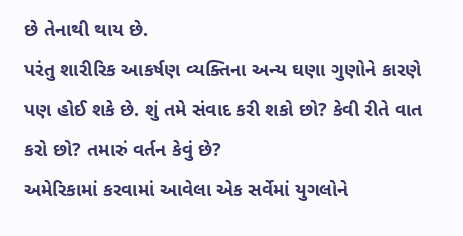છે તેનાથી થાય છે.
પરંતુ શારીરિક આકર્ષણ વ્યક્તિના અન્ય ઘણા ગુણોને કારણે પણ હોઈ શકે છે. શું તમે સંવાદ કરી શકો છો? કેવી રીતે વાત કરો છો? તમારું વર્તન કેવું છે?
અમેરિકામાં કરવામાં આવેલા એક સર્વેમાં યુગલોને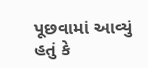પૂછવામાં આવ્યું હતું કે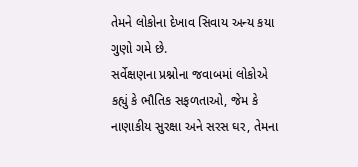તેમને લોકોના દેખાવ સિવાય અન્ય કયા ગુણો ગમે છે.
સર્વેક્ષણના પ્રશ્નોના જવાબમાં લોકોએ કહ્યું કે ભૌતિક સફળતાઓ, જેમ કે નાણાકીય સુરક્ષા અને સરસ ઘર, તેમના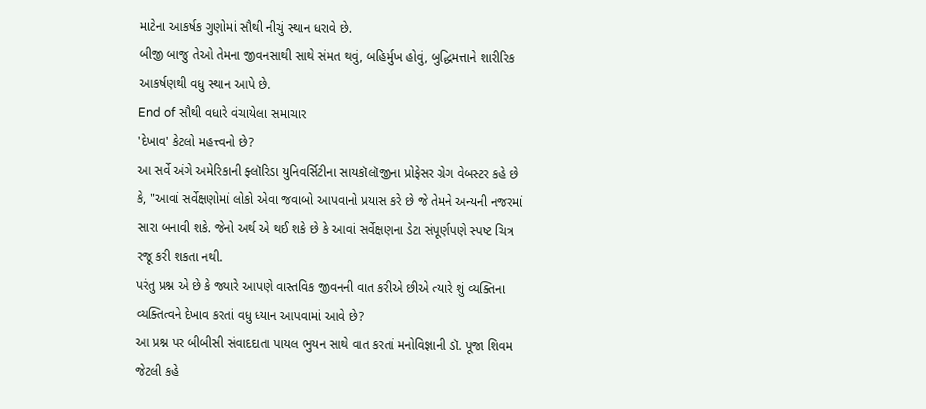માટેના આકર્ષક ગુણોમાં સૌથી નીચું સ્થાન ધરાવે છે.
બીજી બાજુ તેઓ તેમના જીવનસાથી સાથે સંમત થવું, બહિર્મુખ હોવું, બુદ્ધિમત્તાને શારીરિક આકર્ષણથી વધુ સ્થાન આપે છે.
End of સૌથી વધારે વંચાયેલા સમાચાર
'દેખાવ' કેટલો મહત્ત્વનો છે?
આ સર્વે અંગે અમેરિકાની ફ્લૉરિડા યુનિવર્સિટીના સાયકૉલૉજીના પ્રોફેસર ગ્રેગ વેબસ્ટર કહે છે કે, "આવાં સર્વેક્ષણોમાં લોકો એવા જવાબો આપવાનો પ્રયાસ કરે છે જે તેમને અન્યની નજરમાં સારા બનાવી શકે. જેનો અર્થ એ થઈ શકે છે કે આવાં સર્વેક્ષણના ડેટા સંપૂર્ણપણે સ્પષ્ટ ચિત્ર રજૂ કરી શકતા નથી.
પરંતુ પ્રશ્ન એ છે કે જ્યારે આપણે વાસ્તવિક જીવનની વાત કરીએ છીએ ત્યારે શું વ્યક્તિના વ્યક્તિત્વને દેખાવ કરતાં વધુ ધ્યાન આપવામાં આવે છે?
આ પ્રશ્ન પર બીબીસી સંવાદદાતા પાયલ ભુયન સાથે વાત કરતાં મનોવિજ્ઞાની ડૉ. પૂજા શિવમ જેટલી કહે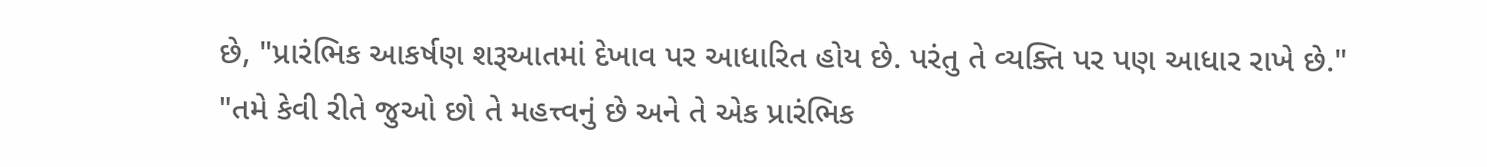છે, "પ્રારંભિક આકર્ષણ શરૂઆતમાં દેખાવ પર આધારિત હોય છે. પરંતુ તે વ્યક્તિ પર પણ આધાર રાખે છે."
"તમે કેવી રીતે જુઓ છો તે મહત્ત્વનું છે અને તે એક પ્રારંભિક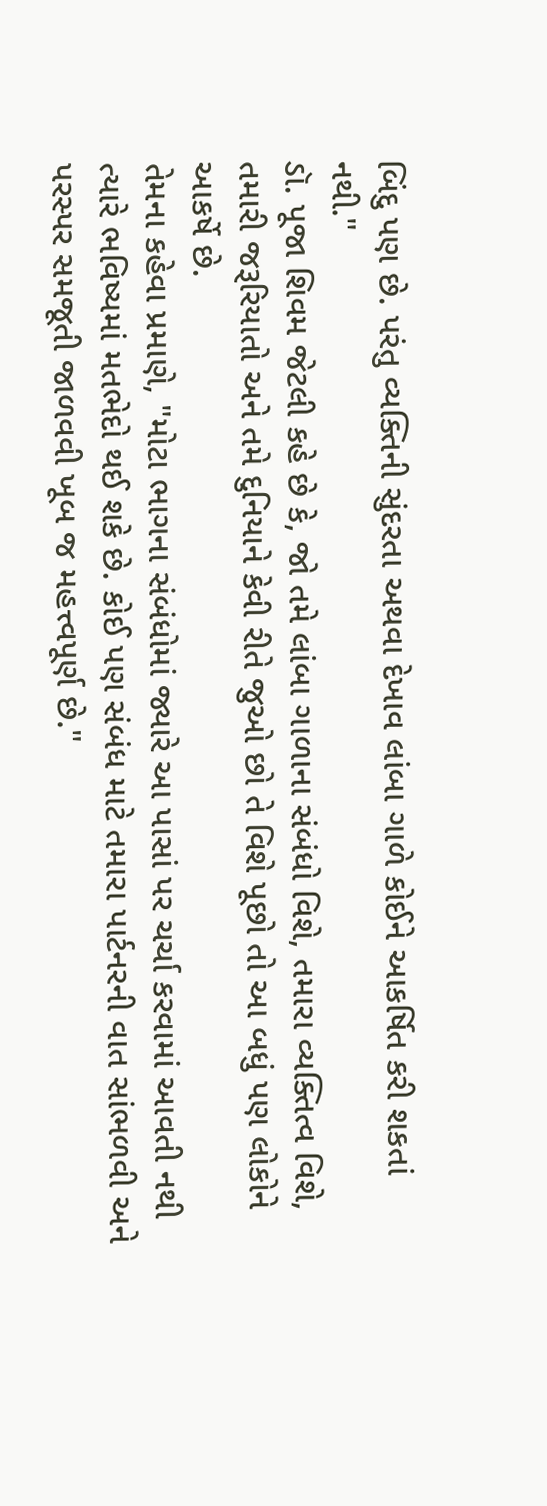બિંદુ પણ છે. પરંતુ વ્યક્તિની સુંદરતા અથવા દેખાવ લાંબા ગાળે કોઈને આકર્ષિત કરી શકતાં નથી."
ડૉ. પૂજા શિવમ જેટલી કહે છે કે, જો તમે લાંબા ગાળાના સંબંધો વિશે, તમારા વ્યક્તિત્વ વિશે, તમારી જરૂરિયાતો અને તમે દુનિયાને કેવી રીતે જુઓ છો તે વિશે પૂછો તો આ બધું પણ લોકોને આકર્ષે છે.
તેમના કહેવા પ્રમાણે, "મોટા ભાગના સંબંધોમાં જ્યારે આ પાસાં પર ચર્ચા કરવામાં આવતી નથી ત્યારે ભવિષ્યમાં મતભેદો થઈ શકે છે. કોઈ પણ સંબંધ માટે તમારા પાર્ટનરની વાત સાંભળવી અને પરસ્પર સમજૂતી જાળવવી ખૂબ જ મહત્ત્વપૂર્ણ છે."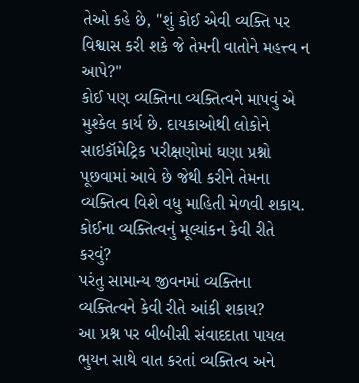તેઓ કહે છે, "શું કોઈ એવી વ્યક્તિ પર વિશ્વાસ કરી શકે જે તેમની વાતોને મહત્ત્વ ન આપે?"
કોઈ પણ વ્યક્તિના વ્યક્તિત્વને માપવું એ મુશ્કેલ કાર્ય છે. દાયકાઓથી લોકોને સાઇકૉમેટ્રિક પરીક્ષણોમાં ઘણા પ્રશ્નો પૂછવામાં આવે છે જેથી કરીને તેમના વ્યક્તિત્વ વિશે વધુ માહિતી મેળવી શકાય.
કોઈના વ્યક્તિત્વનું મૂલ્યાંકન કેવી રીતે કરવું?
પરંતુ સામાન્ય જીવનમાં વ્યક્તિના વ્યક્તિત્વને કેવી રીતે આંકી શકાય?
આ પ્રશ્ન પર બીબીસી સંવાદદાતા પાયલ ભુયન સાથે વાત કરતાં વ્યક્તિત્વ અને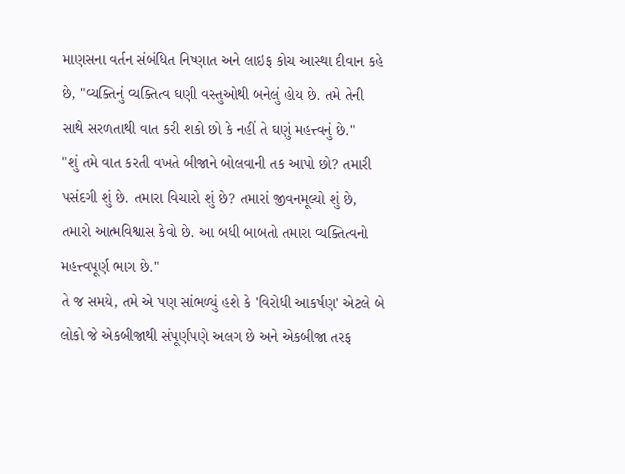માણસના વર્તન સંબંધિત નિષ્ણાત અને લાઇફ કોચ આસ્થા દીવાન કહે છે, "વ્યક્તિનું વ્યક્તિત્વ ઘણી વસ્તુઓથી બનેલું હોય છે. તમે તેની સાથે સરળતાથી વાત કરી શકો છો કે નહીં તે ઘણું મહત્ત્વનું છે."
"શું તમે વાત કરતી વખતે બીજાને બોલવાની તક આપો છો? તમારી પસંદગી શું છે. તમારા વિચારો શું છે? તમારાં જીવનમૂલ્યો શું છે, તમારો આત્મવિશ્વાસ કેવો છે. આ બધી બાબતો તમારા વ્યક્તિત્વનો મહત્ત્વપૂર્ણ ભાગ છે."
તે જ સમયે, તમે એ પણ સાંભળ્યું હશે કે 'વિરોધી આકર્ષણ' એટલે બે લોકો જે એકબીજાથી સંપૂર્ણપણે અલગ છે અને એકબીજા તરફ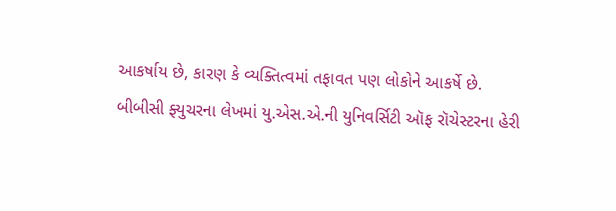આકર્ષાય છે, કારણ કે વ્યક્તિત્વમાં તફાવત પણ લોકોને આકર્ષે છે.
બીબીસી ફ્યુચરના લેખમાં યુ.એસ.એ.ની યુનિવર્સિટી ઑફ રૉચેસ્ટરના હેરી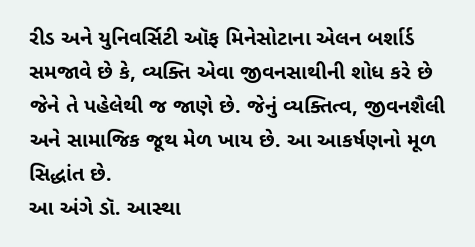રીડ અને યુનિવર્સિટી ઑફ મિનેસોટાના એલન બર્શાર્ડ સમજાવે છે કે, વ્યક્તિ એવા જીવનસાથીની શોધ કરે છે જેને તે પહેલેથી જ જાણે છે. જેનું વ્યક્તિત્વ, જીવનશૈલી અને સામાજિક જૂથ મેળ ખાય છે. આ આકર્ષણનો મૂળ સિદ્ધાંત છે.
આ અંગે ડૉ. આસ્થા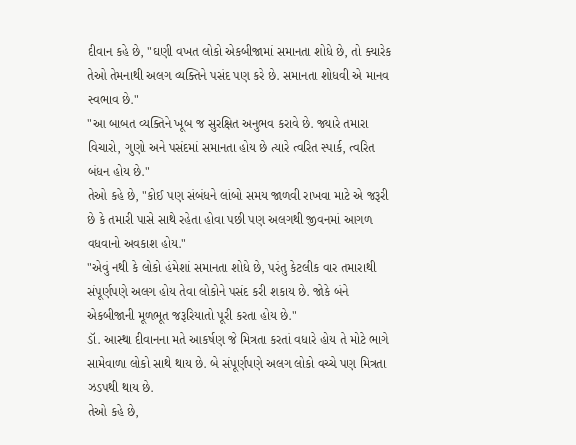દીવાન કહે છે, "ઘણી વખત લોકો એકબીજામાં સમાનતા શોધે છે, તો ક્યારેક તેઓ તેમનાથી અલગ વ્યક્તિને પસંદ પણ કરે છે. સમાનતા શોધવી એ માનવ સ્વભાવ છે."
"આ બાબત વ્યક્તિને ખૂબ જ સુરક્ષિત અનુભવ કરાવે છે. જ્યારે તમારા વિચારો, ગુણો અને પસંદમાં સમાનતા હોય છે ત્યારે ત્વરિત સ્પાર્ક, ત્વરિત બંધન હોય છે."
તેઓ કહે છે, "કોઈ પણ સંબંધને લાંબો સમય જાળવી રાખવા માટે એ જરૂરી છે કે તમારી પાસે સાથે રહેતા હોવા પછી પણ અલગથી જીવનમાં આગળ વધવાનો અવકાશ હોય."
"એવું નથી કે લોકો હંમેશાં સમાનતા શોધે છે, પરંતુ કેટલીક વાર તમારાથી સંપૂર્ણપણે અલગ હોય તેવા લોકોને પસંદ કરી શકાય છે. જોકે બંને એકબીજાની મૂળભૂત જરૂરિયાતો પૂરી કરતા હોય છે."
ડૉ. આસ્થા દીવાનના મતે આકર્ષણ જે મિત્રતા કરતાં વધારે હોય તે મોટે ભાગે સામેવાળા લોકો સાથે થાય છે. બે સંપૂર્ણપણે અલગ લોકો વચ્ચે પણ મિત્રતા ઝડપથી થાય છે.
તેઓ કહે છે,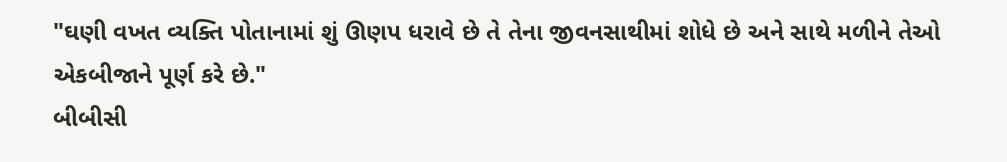"ઘણી વખત વ્યક્તિ પોતાનામાં શું ઊણપ ધરાવે છે તે તેના જીવનસાથીમાં શોધે છે અને સાથે મળીને તેઓ એકબીજાને પૂર્ણ કરે છે."
બીબીસી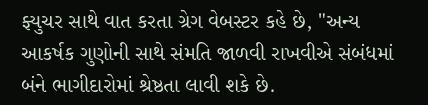ફ્યુચર સાથે વાત કરતા ગ્રેગ વેબસ્ટર કહે છે, "અન્ય આકર્ષક ગુણોની સાથે સંમતિ જાળવી રાખવીએ સંબંધમાં બંને ભાગીદારોમાં શ્રેષ્ઠતા લાવી શકે છે.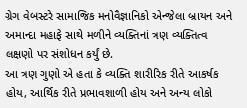ગ્રેગ વેબસ્ટરે સામાજિક મનોવૈજ્ઞાનિકો એન્જેલા બ્રાયન અને અમાન્દા મહાફે સાથે મળીને વ્યક્તિનાં ત્રણ વ્યક્તિત્વ લક્ષણો પર સંશોધન કર્યું છે.
આ ત્રણ ગુણો એ હતા કે વ્યક્તિ શારીરિક રીતે આકર્ષક હોય, આર્થિક રીતે પ્રભાવશાળી હોય અને અન્ય લોકો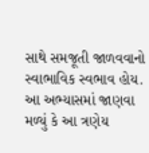સાથે સમજૂતી જાળવવાનો સ્વાભાવિક સ્વભાવ હોય.
આ અભ્યાસમાં જાણવા મળ્યું કે આ ત્રણેય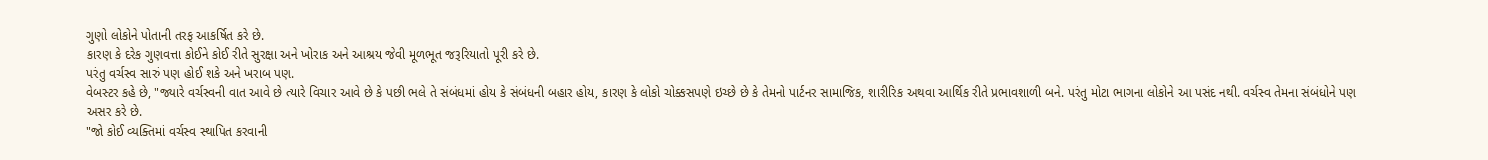ગુણો લોકોને પોતાની તરફ આકર્ષિત કરે છે.
કારણ કે દરેક ગુણવત્તા કોઈને કોઈ રીતે સુરક્ષા અને ખોરાક અને આશ્રય જેવી મૂળભૂત જરૂરિયાતો પૂરી કરે છે.
પરંતુ વર્ચસ્વ સારું પણ હોઈ શકે અને ખરાબ પણ.
વેબસ્ટર કહે છે, "જ્યારે વર્ચસ્વની વાત આવે છે ત્યારે વિચાર આવે છે કે પછી ભલે તે સંબંધમાં હોય કે સંબંધની બહાર હોય, કારણ કે લોકો ચોક્કસપણે ઇચ્છે છે કે તેમનો પાર્ટનર સામાજિક, શારીરિક અથવા આર્થિક રીતે પ્રભાવશાળી બને. પરંતુ મોટા ભાગના લોકોને આ પસંદ નથી. વર્ચસ્વ તેમના સંબંધોને પણ અસર કરે છે.
"જો કોઈ વ્યક્તિમાં વર્ચસ્વ સ્થાપિત કરવાની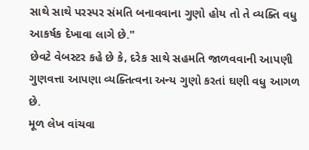સાથે સાથે પરસ્પર સંમતિ બનાવવાના ગુણો હોય તો તે વ્યક્તિ વધુ આકર્ષક દેખાવા લાગે છે."
છેવટે વેબસ્ટર કહે છે કે, દરેક સાથે સહમતિ જાળવવાની આપણી ગુણવત્તા આપણા વ્યક્તિત્વના અન્ય ગુણો કરતાં ઘણી વધુ આગળ છે.
મૂળ લેખ વાંચવા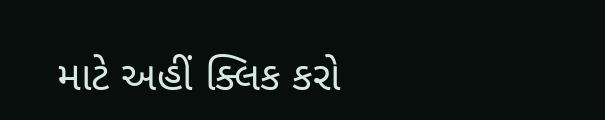માટે અહીં ક્લિક કરો